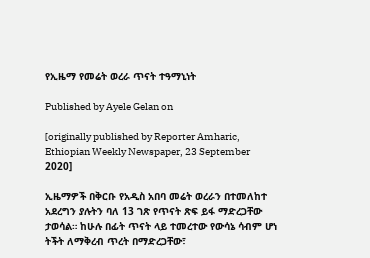የኢዜማ የመሬት ወረራ ጥናት ተዓማኒነት

Published by Ayele Gelan on

[originally published by Reporter Amharic, Ethiopian Weekly Newspaper, 23 September 2020]

ኢዜማዎች በቅርቡ የአዲስ አበባ መሬት ወረራን በተመለከተ አደረግን ያሉትን ባለ 13 ገጽ የጥናት ጽፍ ይፋ ማድረጋቸው ታወሳል። ከሁሉ በፊት ጥናት ላይ ተመረተው የውሳኔ ሳብም ሆነ ትችት ለማቅረብ ጥረት በማድረጋቸው፣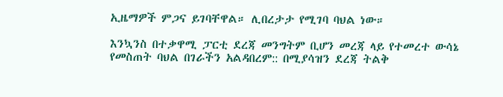ኢዜማዎች ምጋና ይገባቸዋል። ሊበረታታ የሚገባ ባህል ነው።

እንኳንስ በተቃዋሚ ፓርቲ ደረጃ መንግትም ቢሆን መረጃ ላይ የተመረተ ውሳኔ የመስጠት ባህል በገራችን አልዳበረም:: በሚያሳዝን ደረጃ ትልቅ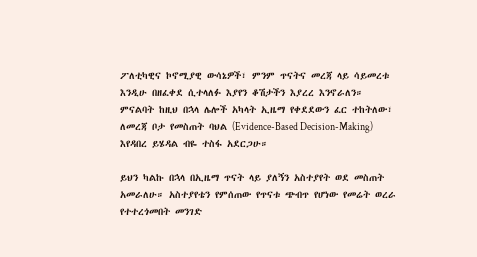ፖለቲካዊና ኮኖሚያዊ ውሳኔዎች፣ ምንም ጥናትና መረጃ ላይ ሳይመረቱ እንዲሁ በዘፈቀደ ሲተላለፉ እያየን ቆሽታችን እያረረ እንኖራለን። ምናልባት ከዚህ በኋላ ሌሎች አካላት ኢዜማ የቀደደውን ፈር ተከትለው፣ ለመረጃ ቦታ የመስጠት ባህል (Evidence-Based Decision-Making) እየዳበረ ይሄዳል ብዬ ተስፋ አደርጋሁ።

ይህን ካልኩ በኋላ በኢዜማ ጥናት ላይ ያለኝን አስተያየት ወደ መስጠት አመራለሁ። አስተያየቴን የምሰጠው የጥናቱ ጭብጥ የሆነው የመሬት ወረራ የተተረጎመበት መንገድ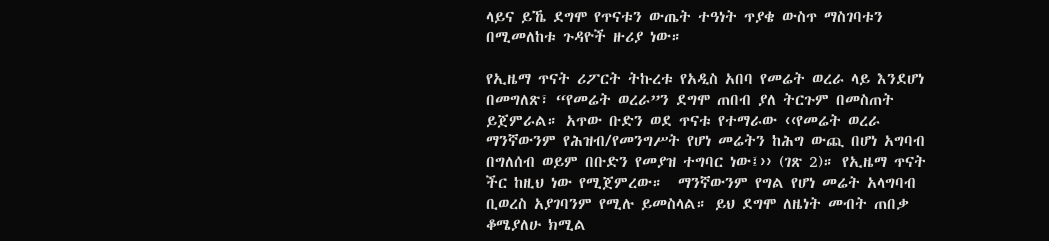ላይና ይኼ ደግሞ የጥናቱን ውጤት ተዓነት ጥያቄ ውስጥ ማስገባቱን በሚመለከቱ ጉዳዮች ዙሪያ ነው።

የኢዜማ ጥናት ሪፖርት ትኩረቱ የአዲስ አበባ የመሬት ወረራ ላይ እንደሆነ በመግለጽ፣ “የመሬት ወረራ”ን ደግሞ ጠበብ ያለ ትርጉም በመስጠት ይጀምራል። አጥው ቡድን ወደ ጥናቱ የተማራው ‹‹የመሬት ወረራ ማንኛውንም የሕዝብ/የመንግሥት የሆነ መሬትን ከሕግ ውጪ በሆነ አግባብ በግለሰብ ወይም በቡድን የመያዝ ተግባር ነው፤›› (ገጽ 2)። የኢዜማ ጥናት ችር ከዚህ ነው የሚጀምረው።  ማንኛውንም የግል የሆነ መሬት አላግባብ ቢወረስ አያገባንም የሚሉ ይመስላል። ይህ ደግሞ ለዜነት መብት ጠበቃ ቆሜያለሁ ክሚል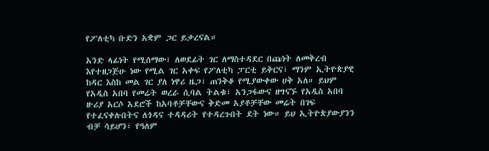የፖለቲካ ቡድን አቋም ጋር ይቃረናል።

አንድ ላፊነት የሚሰማው፣ ለወደፊት ገር ለማስተዳደር በጩነት ለመቅረብ እየተዘጋጅሁ ነው የሚል ገር አቀፍ የፖለቲካ ፓርቲ ይቅርና፣ ማንም ኢትዮጵያዊ ከዳር እስከ መል ገር ያለ ነዋሪ ዜጋ፣ ጠንቅቆ የሚያውቀው ሀቅ አለ። ይህም የአዲስ አበባ የመሬት ወረራ ሲባል ትልቁ፣ አንጋፋውና ዘግናኙ የአዲስ አበባ ዙሪያ አርሶ አደሮች ከአባቶቻቸውና ቅድመ አያቶቻቸው መሬት በገፍ የተፈናቀሉበትና ለጎዳና ተዳዳሪት የተዳረጉበት ደት ነው። ይህ ኢትዮጵያውያንን ብቻ ሳይሆን፣ የዓለም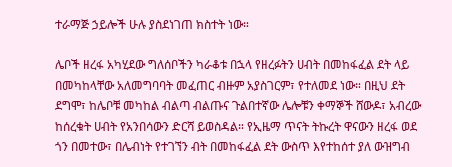ተራማጅ ኃይሎች ሁሉ ያስደነገጠ ክስተት ነው።

ሌቦች ዘረፋ አካሂደው ግለሰቦችን ካራቆቱ በኋላ የዘረፉትን ሀብት በመከፋፈል ደት ላይ በመካከላቸው አለመግባባት መፈጠር ብዙም አያስገርም፣ የተለመደ ነው። በዚህ ደት ደግሞ፣ ከሌቦቹ መካከል ብልጣ ብልጡና ጉልበተኛው ሌሎቹን ቀማኞች ሸውዶ፣ አብረው ከሰረቁት ሀብት የአንበሳውን ድርሻ ይወስዳል። የኢዜማ ጥናት ትኩረት ዋናውን ዘረፋ ወደ ጎን በመተው፣ በሌብነት የተገኘን ብት በመከፋፈል ደት ውስጥ እየተከሰተ ያለ ውዝግብ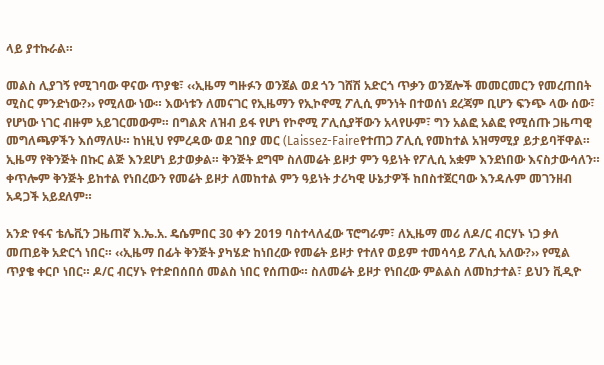ላይ ያተኩራል።

መልስ ሊያገኝ የሚገባው ዋናው ጥያቄ፣ ‹‹ኢዜማ ግዙፉን ወንጀል ወደ ጎን ገሸሽ አድርጎ ጥቃን ወንጀሎች መመርመርን የመረጠበት ሚስር ምንድነው?›› የሚለው ነው። እውነቱን ለመናገር የኢዜማን የኢኮኖሚ ፖሊሲ ምንነት በተወሰነ ደረጃም ቢሆን ፍንጭ ላው ሰው፣ የሆነው ነገር ብዙም አይገርመውም። በግልጽ ለዝብ ይፋ የሆነ የኮኖሚ ፖሊሲያቸውን አላየሁም፣ ግን አልፎ አልፎ የሚሰጡ ጋዜጣዊ መግለጫዎችን እሰማለሁ። ከነዚህ የምረዳው ወደ ገበያ መር (Laissez-Faireየተጠጋ ፖሊሲ የመከተል አዝማሚያ ይታይባቸዋል። ኢዜማ የቅንጅት በኩር ልጅ እንደሆነ ይታወቃል። ቅንጅት ደግሞ ስለመሬት ይዞታ ምን ዓይነት የፖሊሲ አቋም እንደነበው እናስታውሳለን። ቀጥሎም ቅንጅት ይከተል የነበረውን የመሬት ይዞታ ለመከተል ምን ዓይነት ታሪካዊ ሁኔታዎች ከበስተጀርባው እንዳሉም መገንዘብ አዳጋች አይደለም።

አንድ የፋና ቴሌቪን ጋዜጠኛ እ.ኤ.አ. ዴሴምበር 30 ቀን 2019 ባስተላለፈው ፕሮግራም፣ ለኢዜማ መሪ ለዶ/ር ብርሃኑ ነጋ ቃለ መጠይቅ አድርጎ ነበር። ‹‹ኢዜማ በፊት ቅንጅት ያካሄድ ከነበረው የመሬት ይዞታ የተለየ ወይም ተመሳሳይ ፖሊሲ አለው?›› የሚል ጥያቄ ቀርቦ ነበር። ዶ/ር ብርሃኑ የተድበሰበሰ መልስ ነበር የሰጠው። ስለመሬት ይዞታ የነበረው ምልልስ ለመከታተል፣ ይህን ቪዲዮ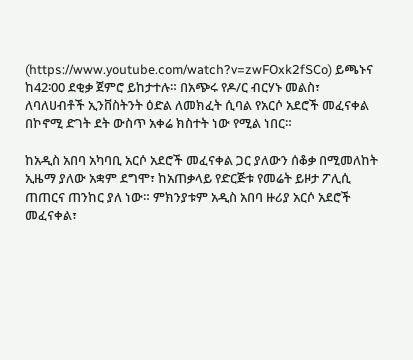(https://www.youtube.com/watch?v=zwFOxk2fSCo) ይጫኑና ከ42፡00 ደቂቃ ጀምሮ ይከታተሉ። በአጭሩ የዶ/ር ብርሃኑ መልስ፣ ለባለሀብቶች ኢንቨስትንት ዕድል ለመክፈት ሲባል የአርሶ አደሮች መፈናቀል በኮኖሚ ድገት ደት ውስጥ አቀሬ ክስተት ነው የሚል ነበር።

ከአዲስ አበባ አካባቢ አርሶ አደሮች መፈናቀል ጋር ያለውን ሰቆቃ በሚመለከት ኢዜማ ያለው አቋም ደግሞ፣ ከአጠቃላይ የድርጅቱ የመሬት ይዞታ ፖሊሲ ጠጠርና ጠንከር ያለ ነው። ምክንያቱም አዲስ አበባ ዙሪያ አርሶ አደሮች መፈናቀል፣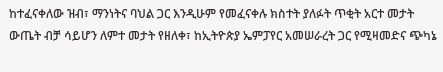ከተፈናቀለው ዝብ፣ ማንነትና ባህል ጋር እንዲሁም የመፈናቀሉ ክስተት ያለፉት ጥቂት አርተ መታት ውጤት ብቻ ሳይሆን ለምተ መታት የዘለቀ፣ ከኢትዮጵያ ኤምፓየር አመሠራረት ጋር የሚዛመድና ጭካኔ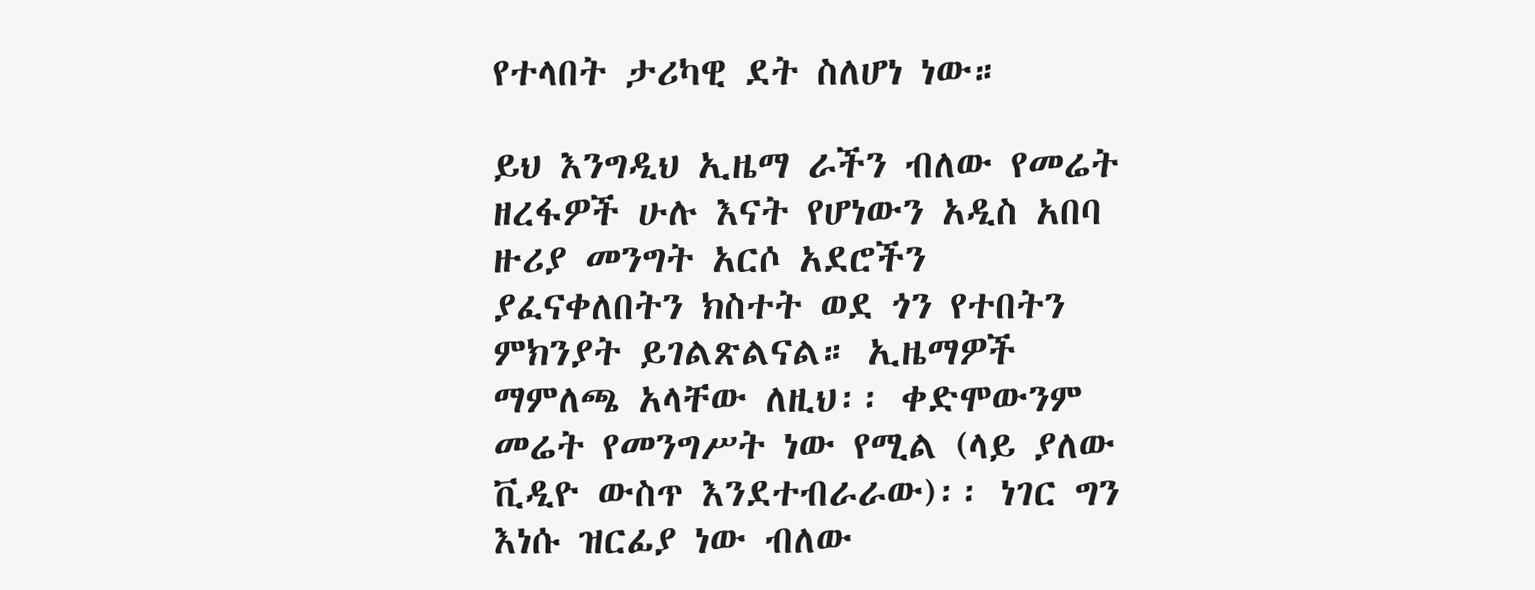የተላበት ታሪካዊ ደት ስለሆነ ነው።

ይህ እንግዲህ ኢዜማ ራችን ብለው የመሬት ዘረፋዎች ሁሉ እናት የሆነውን አዲስ አበባ ዙሪያ መንግት አርሶ አደሮችን ያፈናቀለበትን ክስተት ወደ ጎን የተበትን ምክንያት ይገልጽልናል። ኢዜማዎች ማምለጫ አላቸው ለዚህ፡፡ ቀድሞውንም መሬት የመንግሥት ነው የሚል (ላይ ያለው ቪዲዮ ውስጥ እንደተብራራው)፡፡ ነገር ግን እነሱ ዝርፊያ ነው ብለው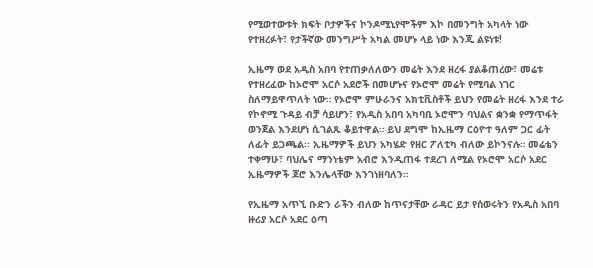የሚወተውቱት ክፍት ቦታዎችና ኮንዶሚኒየሞችም እኮ በመንግት አካላት ነው የተዘረፉት፣ የታችኛው መንግሥት አካል መሆኑ ላይ ነው እንጂ ልዩነቱ!

ኢዜማ ወደ አዲስ አበባ የተጠቃለለውን መሬት እንደ ዘረፋ ያልቆጠረው፣ መሬቱ የተዘረፈው ከኦሮሞ አርሶ አደሮች በመሆኑና የኦሮሞ መሬት የሚባል ነገር ስለማይዋጥለት ነው። የኦሮሞ ምሁራንና አክቲቪስቶች ይህን የመሬት ዘረፋ እንደ ተራ የኮኖሚ ጉዳይ ብቻ ሳይሆን፣ የአዲስ አበባ አካባቢ ኦሮሞን ባህልና ቋንቋ የማጥፋት ወንጀል እንደሆነ ሲገልጹ ቆይተዋል። ይህ ደግሞ ከኢዜማ ርዕዮተ ዓለም ጋር ፊት ለፊት ይጋጫል፡፡ ኢዜማዎች ይህን አካሄድ የዘር ፖለቲካ ብለው ይኮንናሉ። መሬቴን ተቀማሁ፣ ባህሌና ማንነቴም አብሮ እንዲጠፋ ተደረገ ለሚል የኦሮሞ አርሶ አደር ኢዜማዎች ጆሮ እንሌላቸው እንገነዘባለን።

የኢዜማ አጥኚ ቡድን ራችን ብለው ከጥናታቸው ራዳር ይታ የሰወሩትን የአዲስ አበባ ዙሪያ አርሶ አደር ዕጣ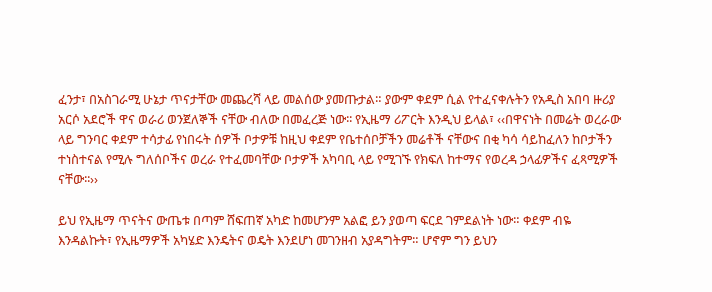ፈንታ፣ በአስገራሚ ሁኔታ ጥናታቸው መጨረሻ ላይ መልሰው ያመጡታል። ያውም ቀደም ሲል የተፈናቀሉትን የአዲስ አበባ ዙሪያ አርሶ አደሮች ዋና ወራሪ ወንጀለኞች ናቸው ብለው በመፈረጅ ነው፡፡ የኢዜማ ሪፖርት እንዲህ ይላል፣ ‹‹በዋናነት በመሬት ወረራው ላይ ግንባር ቀደም ተሳታፊ የነበሩት ሰዎች ቦታዎቹ ከዚህ ቀደም የቤተሰቦቻችን መሬቶች ናቸውና በቂ ካሳ ሳይከፈለን ከቦታችን ተነስተናል የሚሉ ግለሰቦችና ወረራ የተፈመባቸው ቦታዎች አካባቢ ላይ የሚገኙ የክፍለ ከተማና የወረዳ ኃላፊዎችና ፈጻሚዎች ናቸው፡፡››

ይህ የኢዜማ ጥናትና ውጤቱ በጣም ሸፍጠኛ አካድ ከመሆንም አልፎ ይን ያወጣ ፍርደ ገምደልነት ነው። ቀደም ብዬ እንዳልኩት፣ የኢዜማዎች አካሄድ እንዴትና ወዴት እንደሆነ መገንዘብ አያዳግትም። ሆኖም ግን ይህን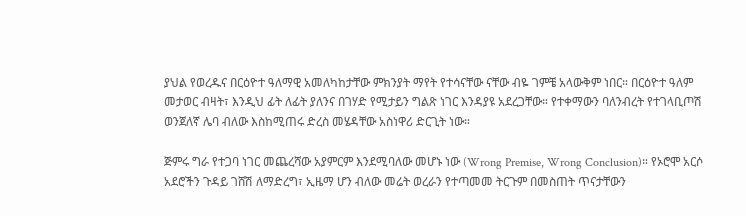ያህል የወረዱና በርዕዮተ ዓለማዊ አመለካከታቸው ምክንያት ማየት የተሳናቸው ናቸው ብዬ ገምቼ አላውቅም ነበር። በርዕዮተ ዓለም መታወር ብዛት፣ እንዲህ ፊት ለፊት ያለንና በገሃድ የሚታይን ግልጽ ነገር እንዳያዩ አደረጋቸው። የተቀማውን ባለንብረት የተገላቢጦሽ ወንጀለኛ ሌባ ብለው እስከሚጠሩ ድረስ መሄዳቸው አስነዋሪ ድርጊት ነው።

ጅምሩ ግራ የተጋባ ነገር መጨረሻው አያምርም እንደሚባለው መሆኑ ነው (Wrong Premise, Wrong Conclusion)። የኦሮሞ አርሶ አደሮችን ጉዳይ ገሸሽ ለማድረግ፣ ኢዜማ ሆን ብለው መሬት ወረራን የተጣመመ ትርጉም በመስጠት ጥናታቸውን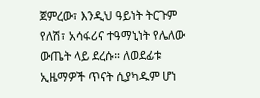ጀምረው፣ እንዲህ ዓይነት ትርጉም የለሽ፣ አሳፋሪና ተዓማኒነት የሌለው ውጤት ላይ ደረሱ። ለወደፊቱ ኢዜማዎች ጥናት ሲያካዱም ሆነ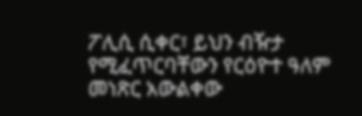ፖሊሲ ሲቀር፣ ይህን ብዥታ የሚፈጥርባቸውን የርዕዮተ ዓለም መነጽር አውልቀው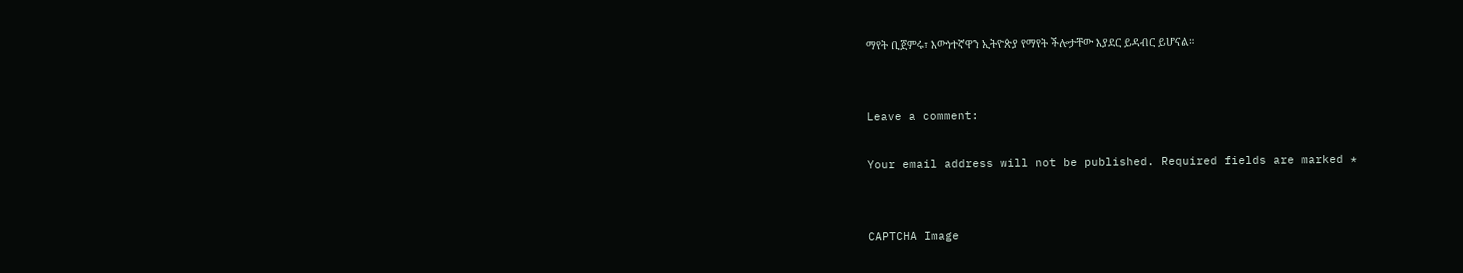ማየት ቢጀምሩ፣ እውነተኛዋን ኢትዮጵያ የማየት ችሎታቸው እያደር ይዳብር ይሆናል።


Leave a comment:

Your email address will not be published. Required fields are marked *


CAPTCHA Image